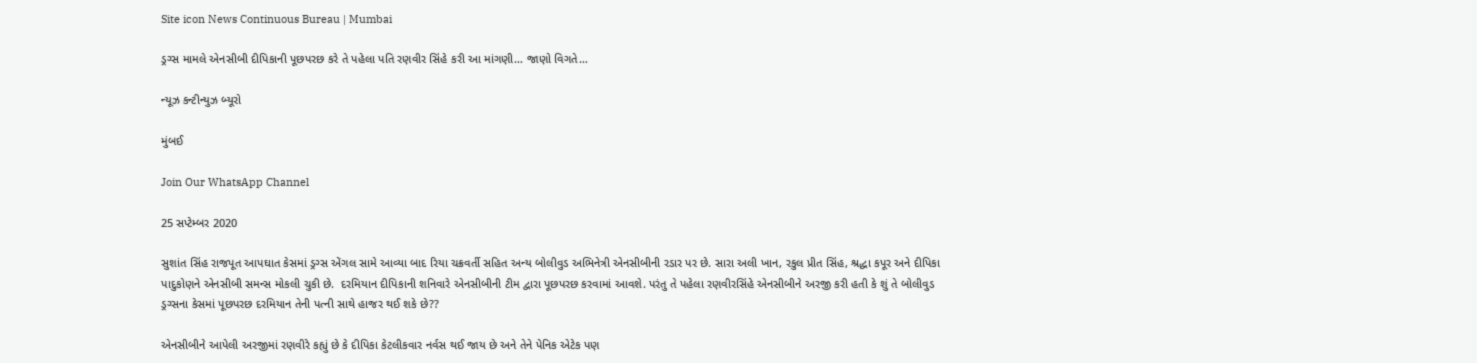Site icon News Continuous Bureau | Mumbai

ડ્રગ્સ મામલે એનસીબી દીપિકાની પૂછપરછ કરે તે પહેલા પતિ રણવીર સિંહે કરી આ માંગણી… જાણો વિગતે…

ન્યૂઝ કન્ટીન્યુઝ બ્યૂરો

મુંબઈ

Join Our WhatsApp Channel

25 સપ્ટેમ્બર 2020

સુશાંત સિંહ રાજપૂત આપઘાત કેસમાં ડ્રગ્સ એંગલ સામે આવ્યા બાદ રિયા ચક્રવર્તી સહિત અન્ય બોલીવુડ અભિનેત્રી એનસીબીની રડાર પર છે. સારા અલી ખાન, રકુલ પ્રીત સિંહ, શ્રદ્ધા કપૂર અને દીપિકા પાદુકોણને એનસીબી સમન્સ મોકલી ચુકી છે.  દરમિયાન દીપિકાની શનિવારે એનસીબીની ટીમ દ્વારા પૂછપરછ કરવામાં આવશે. પરંતુ તે પહેલા રણવીરસિંહે એનસીબીને અરજી કરી હતી કે શું તે બોલીવુડ ડ્રગ્સના કેસમાં પૂછપરછ દરમિયાન તેની પત્ની સાથે હાજર થઈ શકે છે??

એનસીબીને આપેલી અરજીમાં રણવીરે કહ્યું છે કે દીપિકા કેટલીકવાર નર્વસ થઈ જાય છે અને તેને પેનિક એટેક પણ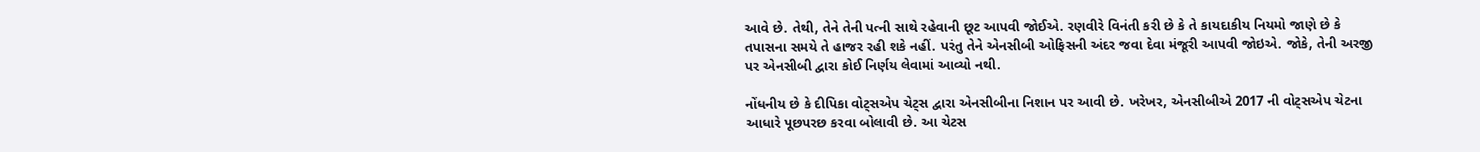આવે છે. તેથી, તેને તેની પત્ની સાથે રહેવાની છૂટ આપવી જોઈએ. રણવીરે વિનંતી કરી છે કે તે કાયદાકીય નિયમો જાણે છે કે તપાસના સમયે તે હાજર રહી શકે નહીં. પરંતુ તેને એનસીબી ઓફિસની અંદર જવા દેવા મંજૂરી આપવી જોઇએ. જોકે, તેની અરજી પર એનસીબી દ્વારા કોઈ નિર્ણય લેવામાં આવ્યો નથી.

નોંધનીય છે કે દીપિકા વોટ્સએપ ચેટ્સ દ્વારા એનસીબીના નિશાન પર આવી છે. ખરેખર, એનસીબીએ 2017 ની વોટ્સએપ ચેટના આધારે પૂછપરછ કરવા બોલાવી છે. આ ચેટસ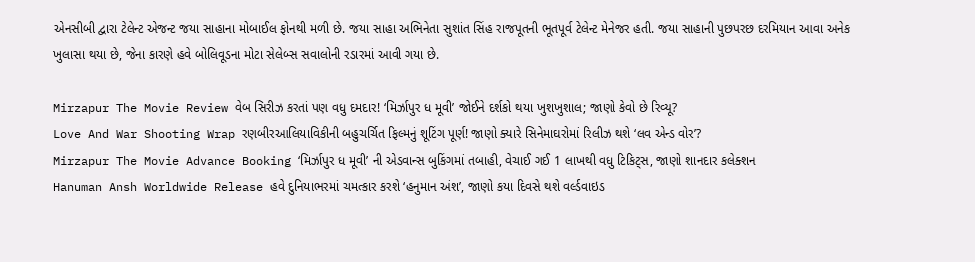એનસીબી દ્વારા ટેલેન્ટ એજન્ટ જયા સાહાના મોબાઈલ ફોનથી મળી છે. જયા સાહા અભિનેતા સુશાંત સિંહ રાજપૂતની ભૂતપૂર્વ ટેલેન્ટ મેનેજર હતી. જયા સાહાની પુછપરછ દરમિયાન આવા અનેક ખુલાસા થયા છે, જેના કારણે હવે બોલિવૂડના મોટા સેલેબ્સ સવાલોની રડારમાં આવી ગયા છે.

Mirzapur The Movie Review વેબ સિરીઝ કરતાં પણ વધુ દમદાર! ‘મિર્ઝાપુર ધ મૂવી’ જોઈને દર્શકો થયા ખુશખુશાલ; જાણો કેવો છે રિવ્યૂ?
Love And War Shooting Wrap રણબીરઆલિયાવિકીની બહુચર્ચિત ફિલ્મનું શૂટિંગ પૂર્ણ! જાણો ક્યારે સિનેમાઘરોમાં રિલીઝ થશે ‘લવ એન્ડ વોર’?
Mirzapur The Movie Advance Booking ‘મિર્ઝાપુર ધ મૂવી’ ની એડવાન્સ બુકિંગમાં તબાહી, વેચાઈ ગઈ 1 લાખથી વધુ ટિકિટ્સ, જાણો શાનદાર કલેક્શન
Hanuman Ansh Worldwide Release હવે દુનિયાભરમાં ચમત્કાર કરશે ‘હનુમાન અંશ’, જાણો કયા દિવસે થશે વર્લ્ડવાઇડ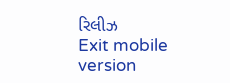રિલીઝ
Exit mobile version